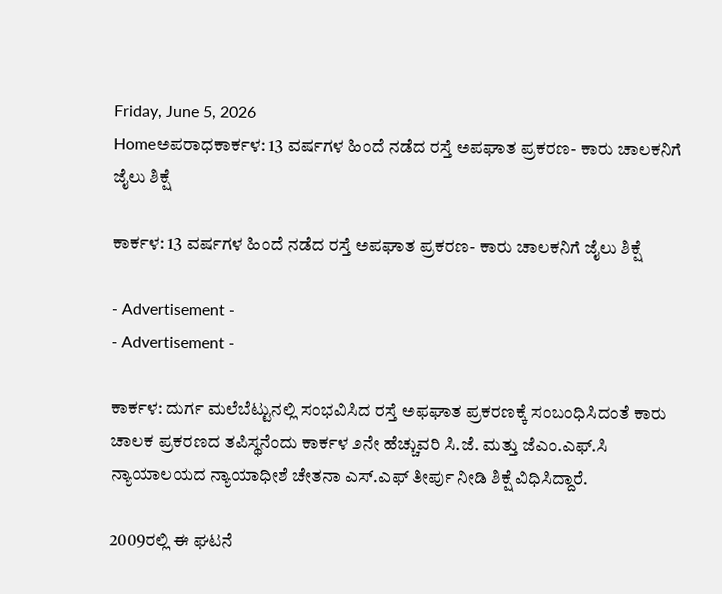Friday, June 5, 2026
Homeಅಪರಾಧಕಾರ್ಕಳ: 13 ವರ್ಷಗಳ ಹಿಂದೆ ನಡೆದ ರಸ್ತೆ ಅಪಘಾತ ಪ್ರಕರಣ- ಕಾರು ಚಾಲಕನಿಗೆ ಜೈಲು ಶಿಕ್ಷೆ

ಕಾರ್ಕಳ: 13 ವರ್ಷಗಳ ಹಿಂದೆ ನಡೆದ ರಸ್ತೆ ಅಪಘಾತ ಪ್ರಕರಣ- ಕಾರು ಚಾಲಕನಿಗೆ ಜೈಲು ಶಿಕ್ಷೆ

- Advertisement -
- Advertisement -

ಕಾರ್ಕಳ: ದುರ್ಗ ಮಲೆಬೆಟ್ಟುನಲ್ಲಿ ಸಂಭವಿಸಿದ ರಸ್ತೆ ಅಫಘಾತ ಪ್ರಕರಣಕ್ಕೆ ಸಂಬಂಧಿಸಿದಂತೆ ಕಾರು ಚಾಲಕ ಪ್ರಕರಣದ ತಪಿಸ್ಥನೆಂದು ಕಾರ್ಕಳ ೨ನೇ ಹೆಚ್ಚುವರಿ ಸಿ.ಜೆ. ಮತ್ತು ಜೆಎಂ.ಎಫ್.ಸಿ ನ್ಯಾಯಾಲಯದ ನ್ಯಾಯಾಧೀಶೆ ಚೇತನಾ ಎಸ್.ಎಫ್ ತೀರ್ಪು ನೀಡಿ ಶಿಕ್ಷೆ ವಿಧಿಸಿದ್ದಾರೆ.

2009ರಲ್ಲಿ ಈ ಘಟನೆ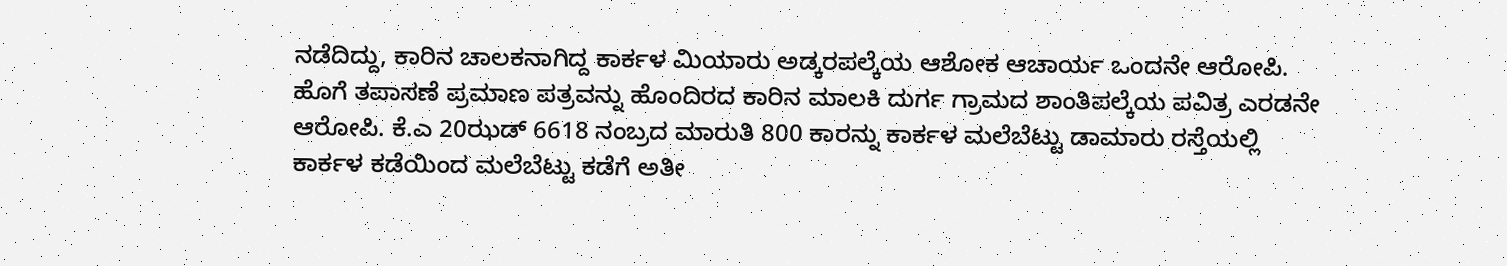ನಡೆದಿದ್ದು, ಕಾರಿನ ಚಾಲಕನಾಗಿದ್ದ ಕಾರ್ಕಳ ಮಿಯಾರು ಅಡ್ಕರಪಲ್ಕೆಯ ಆಶೋಕ ಆಚಾರ್ಯ ಒಂದನೇ ಆರೋಪಿ. ಹೊಗೆ ತಪಾಸಣೆ ಪ್ರಮಾಣ ಪತ್ರವನ್ನು ಹೊಂದಿರದ ಕಾರಿನ ಮಾಲಕಿ ದುರ್ಗ ಗ್ರಾಮದ ಶಾಂತಿಪಲ್ಕೆಯ ಪವಿತ್ರ ಎರಡನೇ ಆರೋಪಿ. ಕೆ.ಎ 20ಝಡ್ 6618 ನಂಬ್ರದ ಮಾರುತಿ 800 ಕಾರನ್ನು ಕಾರ್ಕಳ ಮಲೆಬೆಟ್ಟು ಡಾಮಾರು ರಸ್ತೆಯಲ್ಲಿ ಕಾರ್ಕಳ ಕಡೆಯಿಂದ ಮಲೆಬೆಟ್ಟು ಕಡೆಗೆ ಅತೀ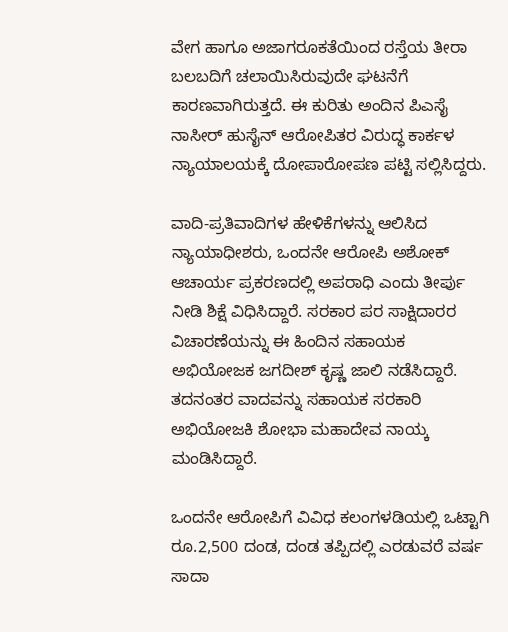ವೇಗ ಹಾಗೂ ಅಜಾಗರೂಕತೆಯಿಂದ ರಸ್ತೆಯ ತೀರಾ ಬಲಬದಿಗೆ ಚಲಾಯಿಸಿರುವುದೇ ಘಟನೆಗೆ ಕಾರಣವಾಗಿರುತ್ತದೆ. ಈ ಕುರಿತು ಅಂದಿನ ಪಿಎಸೈ ನಾಸೀರ್ ಹುಸೈನ್ ಆರೋಪಿತರ ವಿರುದ್ಧ ಕಾರ್ಕಳ ನ್ಯಾಯಾಲಯಕ್ಕೆ ದೋಪಾರೋಪಣ ಪಟ್ಟಿ ಸಲ್ಲಿಸಿದ್ದರು.

ವಾದಿ-ಪ್ರತಿವಾದಿಗಳ ಹೇಳಿಕೆಗಳನ್ನು ಆಲಿಸಿದ ನ್ಯಾಯಾಧೀಶರು, ಒಂದನೇ ಆರೋಪಿ ಅಶೋಕ್ ಆಚಾರ್ಯ ಪ್ರಕರಣದಲ್ಲಿ ಅಪರಾಧಿ ಎಂದು ತೀರ್ಪು ನೀಡಿ ಶಿಕ್ಷೆ ವಿಧಿಸಿದ್ದಾರೆ. ಸರಕಾರ ಪರ ಸಾಕ್ಷಿದಾರರ ವಿಚಾರಣೆಯನ್ನು ಈ ಹಿಂದಿನ ಸಹಾಯಕ ಅಭಿಯೋಜಕ ಜಗದೀಶ್ ಕೃಷ್ಣ ಜಾಲಿ ನಡೆಸಿದ್ದಾರೆ. ತದನಂತರ ವಾದವನ್ನು ಸಹಾಯಕ ಸರಕಾರಿ ಅಭಿಯೋಜಕಿ ಶೋಭಾ ಮಹಾದೇವ ನಾಯ್ಕ ಮಂಡಿಸಿದ್ದಾರೆ.

ಒಂದನೇ ಆರೋಪಿಗೆ ವಿವಿಧ ಕಲಂಗಳಡಿಯಲ್ಲಿ ಒಟ್ಟಾಗಿ ರೂ.2,500 ದಂಡ, ದಂಡ ತಪ್ಪಿದಲ್ಲಿ ಎರಡುವರೆ ವರ್ಷ ಸಾದಾ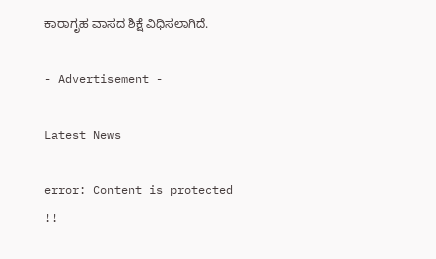ಕಾರಾಗೃಹ ವಾಸದ ಶಿಕ್ಷೆ ವಿಧಿಸಲಾಗಿದೆ.

- Advertisement -

Latest News

error: Content is protected !!